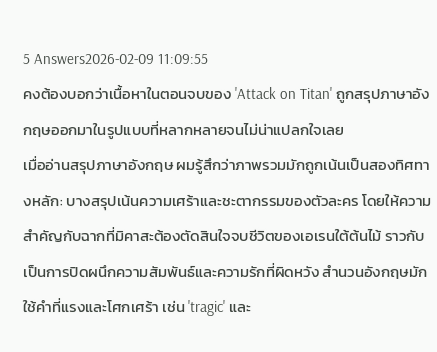5 Answers2026-02-09 11:09:55
คงต้องบอกว่าเนื้อหาในตอนจบของ 'Attack on Titan' ถูกสรุปภาษาอังกฤษออกมาในรูปแบบที่หลากหลายจนไม่น่าแปลกใจเลย
เมื่ออ่านสรุปภาษาอังกฤษ ผมรู้สึกว่าภาพรวมมักถูกเน้นเป็นสองทิศทางหลัก: บางสรุปเน้นความเศร้าและชะตากรรมของตัวละคร โดยให้ความสำคัญกับฉากที่มิคาสะต้องตัดสินใจจบชีวิตของเอเรนใต้ต้นไม้ ราวกับเป็นการปิดผนึกความสัมพันธ์และความรักที่ผิดหวัง สำนวนอังกฤษมักใช้คำที่แรงและโศกเศร้า เช่น 'tragic' และ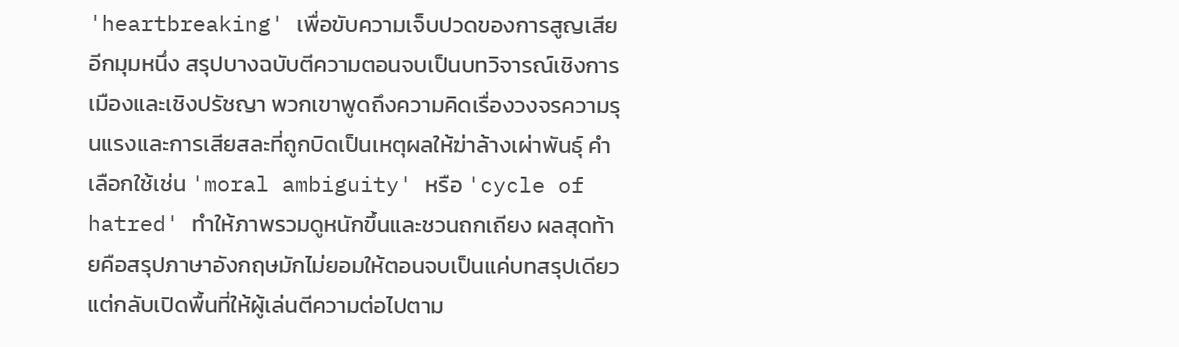'heartbreaking' เพื่อขับความเจ็บปวดของการสูญเสีย
อีกมุมหนึ่ง สรุปบางฉบับตีความตอนจบเป็นบทวิจารณ์เชิงการเมืองและเชิงปรัชญา พวกเขาพูดถึงความคิดเรื่องวงจรความรุนแรงและการเสียสละที่ถูกบิดเป็นเหตุผลให้ฆ่าล้างเผ่าพันธุ์ คำเลือกใช้เช่น 'moral ambiguity' หรือ 'cycle of hatred' ทำให้ภาพรวมดูหนักขึ้นและชวนถกเถียง ผลสุดท้ายคือสรุปภาษาอังกฤษมักไม่ยอมให้ตอนจบเป็นแค่บทสรุปเดียว แต่กลับเปิดพื้นที่ให้ผู้เล่นตีความต่อไปตาม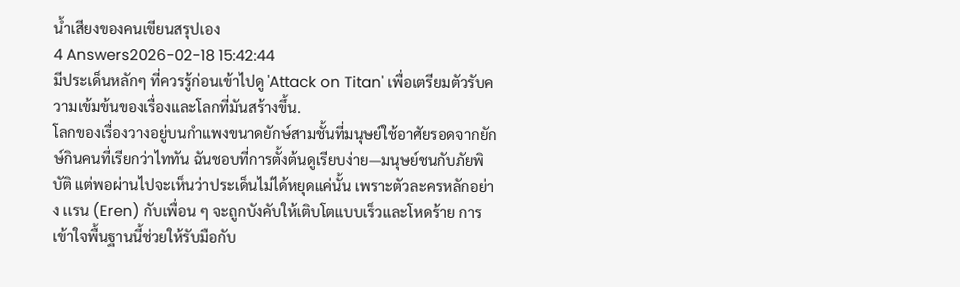น้ำเสียงของคนเขียนสรุปเอง
4 Answers2026-02-18 15:42:44
มีประเด็นหลักๆ ที่ควรรู้ก่อนเข้าไปดู 'Attack on Titan' เพื่อเตรียมตัวรับความเข้มข้นของเรื่องและโลกที่มันสร้างขึ้น.
โลกของเรื่องวางอยู่บนกำแพงขนาดยักษ์สามชั้นที่มนุษย์ใช้อาศัยรอดจากยักษ์กินคนที่เรียกว่าไททัน ฉันชอบที่การตั้งต้นดูเรียบง่าย—มนุษย์ชนกับภัยพิบัติ แต่พอผ่านไปจะเห็นว่าประเด็นไม่ได้หยุดแค่นั้น เพราะตัวละครหลักอย่าง เเรน (Eren) กับเพื่อน ๆ จะถูกบังคับให้เติบโตแบบเร็วและโหดร้าย การเข้าใจพื้นฐานนี้ช่วยให้รับมือกับ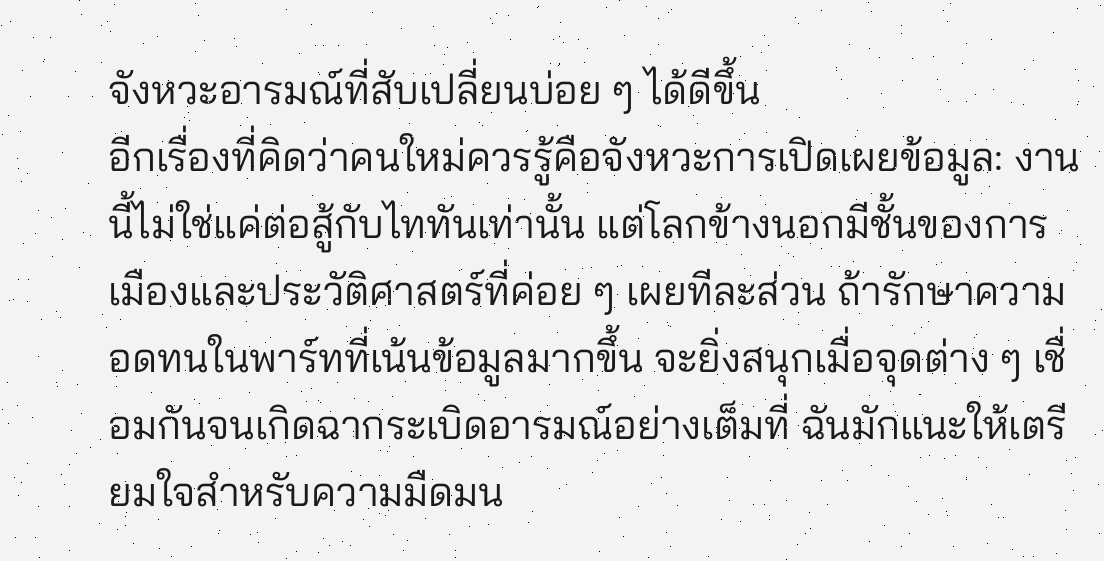จังหวะอารมณ์ที่สับเปลี่ยนบ่อย ๆ ได้ดีขึ้น
อีกเรื่องที่คิดว่าคนใหม่ควรรู้คือจังหวะการเปิดเผยข้อมูล: งานนี้ไม่ใช่แค่ต่อสู้กับไททันเท่านั้น แต่โลกข้างนอกมีชั้นของการเมืองและประวัติศาสตร์ที่ค่อย ๆ เผยทีละส่วน ถ้ารักษาความอดทนในพาร์ทที่เน้นข้อมูลมากขึ้น จะยิ่งสนุกเมื่อจุดต่าง ๆ เชื่อมกันจนเกิดฉากระเบิดอารมณ์อย่างเต็มที่ ฉันมักแนะให้เตรียมใจสำหรับความมืดมน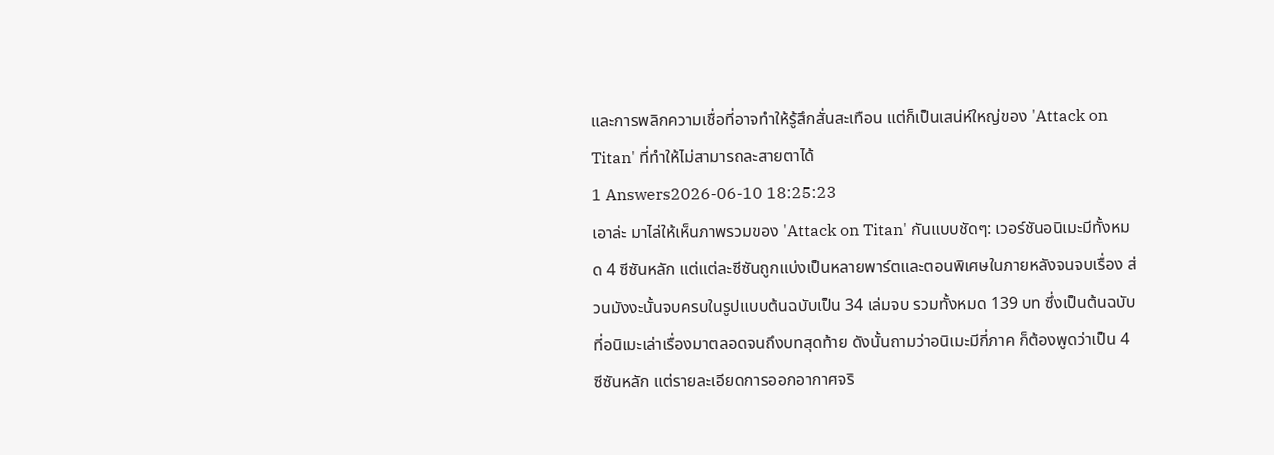และการพลิกความเชื่อที่อาจทำให้รู้สึกสั่นสะเทือน แต่ก็เป็นเสน่ห์ใหญ่ของ 'Attack on Titan' ที่ทำให้ไม่สามารถละสายตาได้
1 Answers2026-06-10 18:25:23
เอาล่ะ มาไล่ให้เห็นภาพรวมของ 'Attack on Titan' กันแบบชัดๆ: เวอร์ชันอนิเมะมีทั้งหมด 4 ซีซันหลัก แต่แต่ละซีซันถูกแบ่งเป็นหลายพาร์ตและตอนพิเศษในภายหลังจนจบเรื่อง ส่วนมังงะนั้นจบครบในรูปแบบต้นฉบับเป็น 34 เล่มจบ รวมทั้งหมด 139 บท ซึ่งเป็นต้นฉบับที่อนิเมะเล่าเรื่องมาตลอดจนถึงบทสุดท้าย ดังนั้นถามว่าอนิเมะมีกี่ภาค ก็ต้องพูดว่าเป็น 4 ซีซันหลัก แต่รายละเอียดการออกอากาศจริ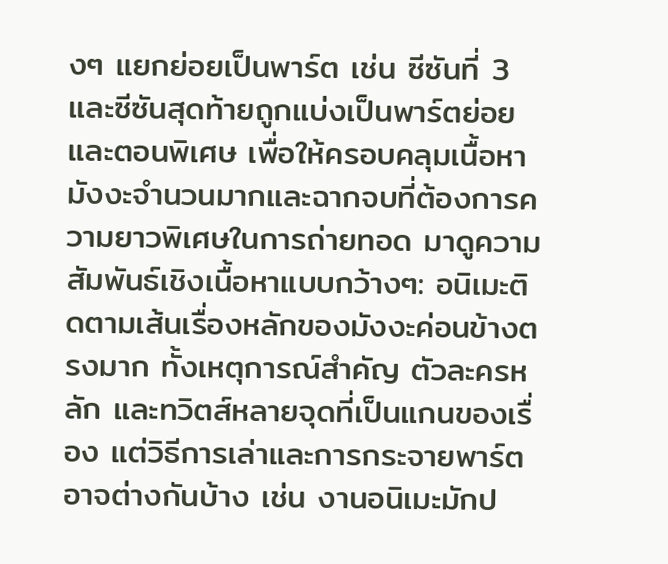งๆ แยกย่อยเป็นพาร์ต เช่น ซีซันที่ 3 และซีซันสุดท้ายถูกแบ่งเป็นพาร์ตย่อยและตอนพิเศษ เพื่อให้ครอบคลุมเนื้อหามังงะจำนวนมากและฉากจบที่ต้องการความยาวพิเศษในการถ่ายทอด มาดูความสัมพันธ์เชิงเนื้อหาแบบกว้างๆ: อนิเมะติดตามเส้นเรื่องหลักของมังงะค่อนข้างตรงมาก ทั้งเหตุการณ์สำคัญ ตัวละครหลัก และทวิตส์หลายจุดที่เป็นแกนของเรื่อง แต่วิธีการเล่าและการกระจายพาร์ตอาจต่างกันบ้าง เช่น งานอนิเมะมักป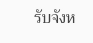รับจังห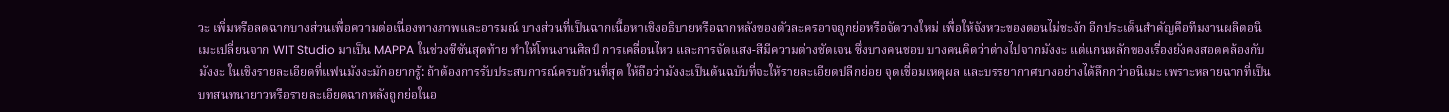วะ เพิ่มหรือลดฉากบางส่วนเพื่อความต่อเนื่องทางภาพและอารมณ์ บางส่วนที่เป็นฉากเนื้อหาเชิงอธิบายหรือฉากหลังของตัวละครอาจถูกย่อหรือจัดวางใหม่ เพื่อให้จังหวะของตอนไม่ชะงัก อีกประเด็นสำคัญคือทีมงานผลิตอนิเมะเปลี่ยนจาก WIT Studio มาเป็น MAPPA ในช่วงซีซันสุดท้าย ทำให้โทนงานศิลป์ การเคลื่อนไหว และการจัดแสง-สีมีความต่างชัดเจน ซึ่งบางคนชอบ บางคนคิดว่าต่างไปจากมังงะ แต่แกนหลักของเรื่องยังคงสอดคล้องกับมังงะ ในเชิงรายละเอียดที่แฟนมังงะมักอยากรู้: ถ้าต้องการรับประสบการณ์ครบถ้วนที่สุด ให้ถือว่ามังงะเป็นต้นฉบับที่จะให้รายละเอียดปลีกย่อย จุดเชื่อมเหตุผล และบรรยากาศบางอย่างได้ลึกกว่าอนิเมะ เพราะหลายฉากที่เป็นบทสนทนายาวหรือรายละเอียดฉากหลังถูกย่อในอ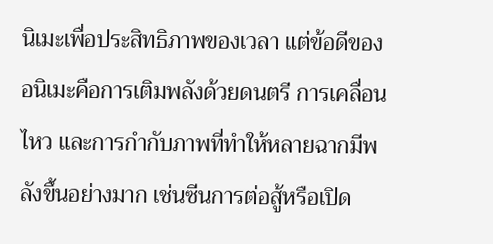นิเมะเพื่อประสิทธิภาพของเวลา แต่ข้อดีของอนิเมะคือการเติมพลังด้วยดนตรี การเคลื่อนไหว และการกำกับภาพที่ทำให้หลายฉากมีพลังขึ้นอย่างมาก เช่นซีนการต่อสู้หรือเปิด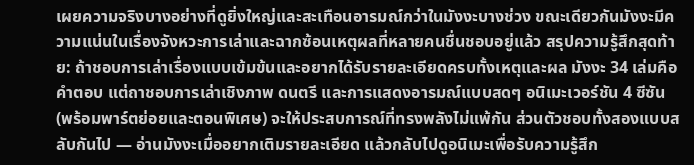เผยความจริงบางอย่างที่ดูยิ่งใหญ่และสะเทือนอารมณ์กว่าในมังงะบางช่วง ขณะเดียวกันมังงะมีความแน่นในเรื่องจังหวะการเล่าและฉากซ้อนเหตุผลที่หลายคนชื่นชอบอยู่แล้ว สรุปความรู้สึกสุดท้าย: ถ้าชอบการเล่าเรื่องแบบเข้มข้นและอยากได้รับรายละเอียดครบทั้งเหตุและผล มังงะ 34 เล่มคือคำตอบ แต่ถาชอบการเล่าเชิงภาพ ดนตรี และการแสดงอารมณ์แบบสดๆ อนิเมะเวอร์ชัน 4 ซีซัน (พร้อมพาร์ตย่อยและตอนพิเศษ) จะให้ประสบการณ์ที่ทรงพลังไม่แพ้กัน ส่วนตัวชอบทั้งสองแบบสลับกันไป — อ่านมังงะเมื่ออยากเติมรายละเอียด แล้วกลับไปดูอนิเมะเพื่อรับความรู้สึก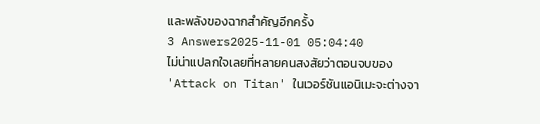และพลังของฉากสำคัญอีกครั้ง
3 Answers2025-11-01 05:04:40
ไม่น่าแปลกใจเลยที่หลายคนสงสัยว่าตอนจบของ 'Attack on Titan' ในเวอร์ชันแอนิเมะจะต่างจา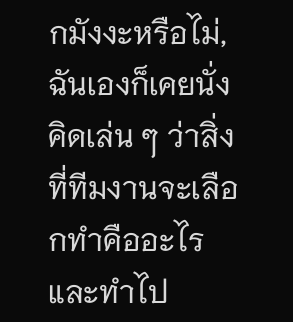กมังงะหรือไม่, ฉันเองก็เคยนั่งคิดเล่น ๆ ว่าสิ่งที่ทีมงานจะเลือกทำคืออะไรและทำไป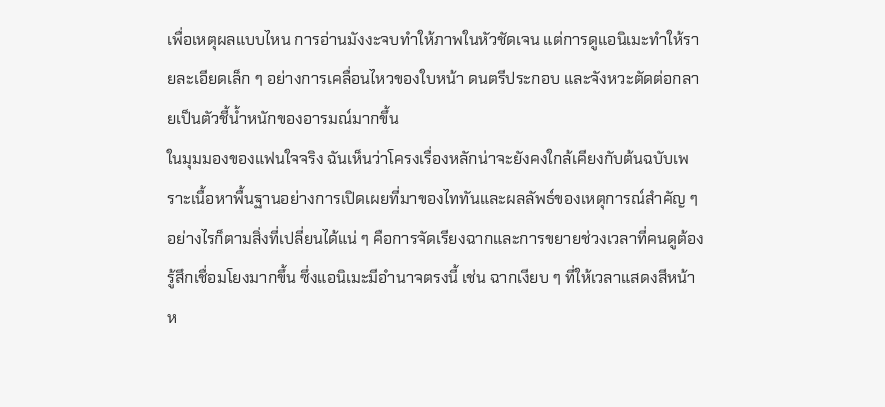เพื่อเหตุผลแบบไหน การอ่านมังงะจบทำให้ภาพในหัวชัดเจน แต่การดูแอนิเมะทำให้รายละเอียดเล็ก ๆ อย่างการเคลื่อนไหวของใบหน้า ดนตรีประกอบ และจังหวะตัดต่อกลายเป็นตัวชี้น้ำหนักของอารมณ์มากขึ้น
ในมุมมองของแฟนใจจริง ฉันเห็นว่าโครงเรื่องหลักน่าจะยังคงใกล้เคียงกับต้นฉบับเพราะเนื้อหาพื้นฐานอย่างการเปิดเผยที่มาของไททันและผลลัพธ์ของเหตุการณ์สำคัญ ๆ อย่างไรก็ตามสิ่งที่เปลี่ยนได้แน่ ๆ คือการจัดเรียงฉากและการขยายช่วงเวลาที่คนดูต้องรู้สึกเชื่อมโยงมากขึ้น ซึ่งแอนิเมะมีอำนาจตรงนี้ เช่น ฉากเงียบ ๆ ที่ให้เวลาแสดงสีหน้า ห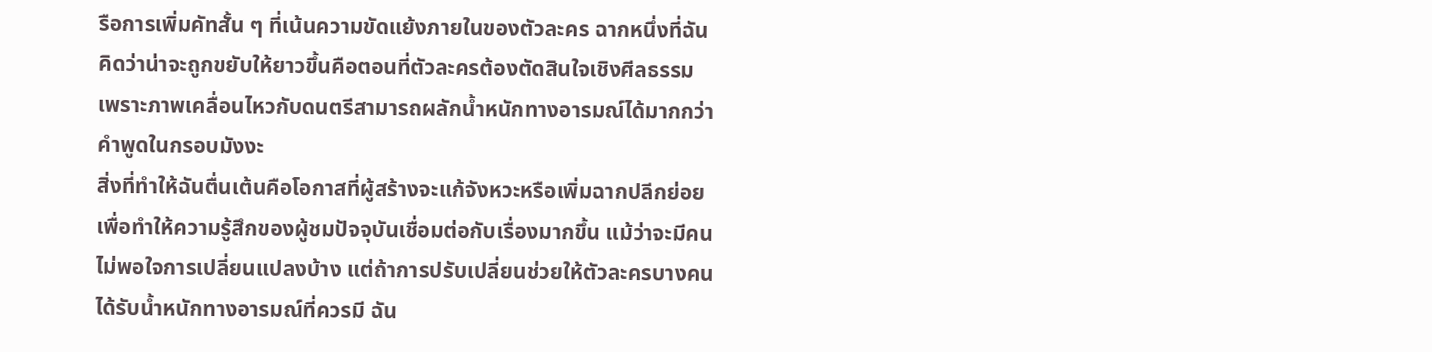รือการเพิ่มคัทสั้น ๆ ที่เน้นความขัดแย้งภายในของตัวละคร ฉากหนึ่งที่ฉันคิดว่าน่าจะถูกขยับให้ยาวขึ้นคือตอนที่ตัวละครต้องตัดสินใจเชิงศีลธรรม เพราะภาพเคลื่อนไหวกับดนตรีสามารถผลักน้ำหนักทางอารมณ์ได้มากกว่าคำพูดในกรอบมังงะ
สิ่งที่ทำให้ฉันตื่นเต้นคือโอกาสที่ผู้สร้างจะแก้จังหวะหรือเพิ่มฉากปลีกย่อยเพื่อทำให้ความรู้สึกของผู้ชมปัจจุบันเชื่อมต่อกับเรื่องมากขึ้น แม้ว่าจะมีคนไม่พอใจการเปลี่ยนแปลงบ้าง แต่ถ้าการปรับเปลี่ยนช่วยให้ตัวละครบางคนได้รับน้ำหนักทางอารมณ์ที่ควรมี ฉัน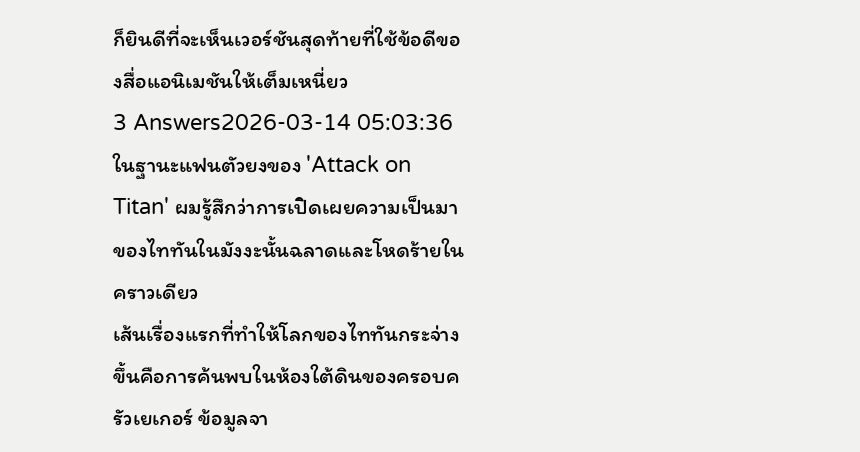ก็ยินดีที่จะเห็นเวอร์ชันสุดท้ายที่ใช้ข้อดีของสื่อแอนิเมชันให้เต็มเหนี่ยว
3 Answers2026-03-14 05:03:36
ในฐานะแฟนตัวยงของ 'Attack on Titan' ผมรู้สึกว่าการเปิดเผยความเป็นมาของไททันในมังงะนั้นฉลาดและโหดร้ายในคราวเดียว
เส้นเรื่องแรกที่ทำให้โลกของไททันกระจ่างขึ้นคือการค้นพบในห้องใต้ดินของครอบครัวเยเกอร์ ข้อมูลจา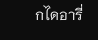กไดอารี่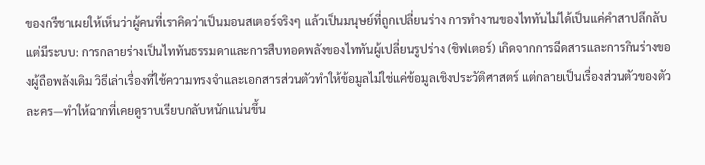ของกรีชาเผยให้เห็นว่าผู้คนที่เราคิดว่าเป็นมอนสเตอร์จริงๆ แล้วเป็นมนุษย์ที่ถูกเปลี่ยนร่าง การทำงานของไททันไม่ได้เป็นแค่คำสาปลึกลับแต่มีระบบ: การกลายร่างเป็นไททันธรรมดาและการสืบทอดพลังของไททันผู้เปลี่ยนรูปร่าง (ชิฟเตอร์) เกิดจากการฉีดสารและการกินร่างของผู้ถือพลังเดิม วิธีเล่าเรื่องที่ใช้ความทรงจำและเอกสารส่วนตัวทำให้ข้อมูลไม่ใช่แค่ข้อมูลเชิงประวัติศาสตร์ แต่กลายเป็นเรื่องส่วนตัวของตัวละคร—ทำให้ฉากที่เคยดูราบเรียบกลับหนักแน่นขึ้น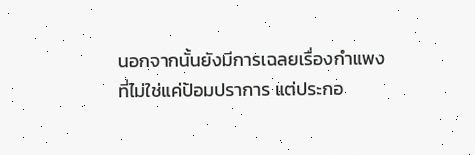นอกจากนั้นยังมีการเฉลยเรื่องกำแพงที่ไม่ใช่แค่ป้อมปราการ แต่ประกอ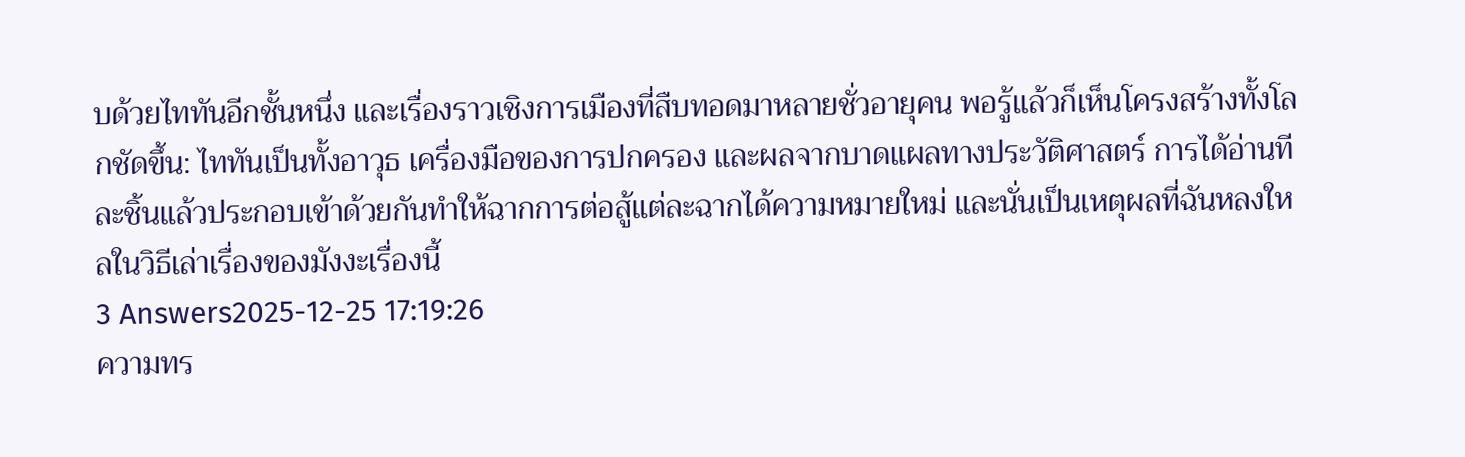บด้วยไททันอีกชั้นหนึ่ง และเรื่องราวเชิงการเมืองที่สืบทอดมาหลายชั่วอายุคน พอรู้แล้วก็เห็นโครงสร้างทั้งโลกชัดขึ้น: ไททันเป็นทั้งอาวุธ เครื่องมือของการปกครอง และผลจากบาดแผลทางประวัติศาสตร์ การได้อ่านทีละชิ้นแล้วประกอบเข้าด้วยกันทำให้ฉากการต่อสู้แต่ละฉากได้ความหมายใหม่ และนั่นเป็นเหตุผลที่ฉันหลงใหลในวิธีเล่าเรื่องของมังงะเรื่องนี้
3 Answers2025-12-25 17:19:26
ความทร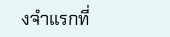งจำแรกที่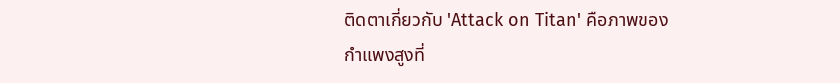ติดตาเกี่ยวกับ 'Attack on Titan' คือภาพของกำแพงสูงที่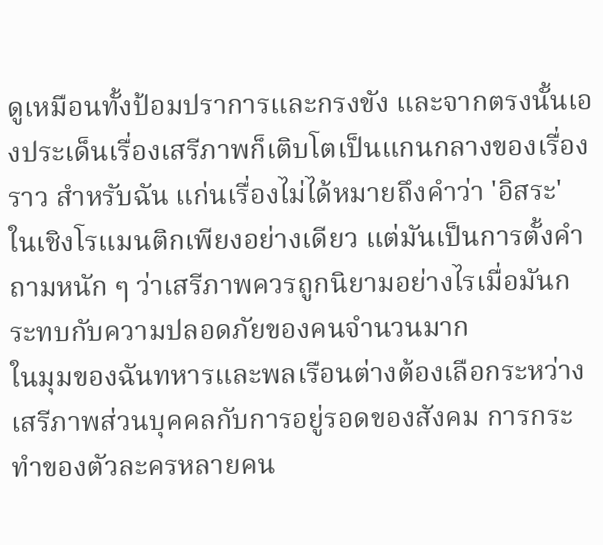ดูเหมือนทั้งป้อมปราการและกรงขัง และจากตรงนั้นเองประเด็นเรื่องเสรีภาพก็เติบโตเป็นแกนกลางของเรื่องราว สำหรับฉัน แก่นเรื่องไม่ได้หมายถึงคำว่า 'อิสระ' ในเชิงโรแมนติกเพียงอย่างเดียว แต่มันเป็นการตั้งคำถามหนัก ๆ ว่าเสรีภาพควรถูกนิยามอย่างไรเมื่อมันกระทบกับความปลอดภัยของคนจำนวนมาก
ในมุมของฉันทหารและพลเรือนต่างต้องเลือกระหว่างเสรีภาพส่วนบุคคลกับการอยู่รอดของสังคม การกระทำของตัวละครหลายคน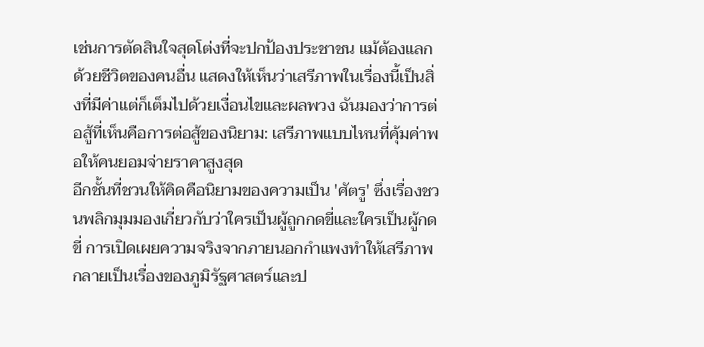เช่นการตัดสินใจสุดโต่งที่จะปกป้องประชาชน แม้ต้องแลกด้วยชีวิตของคนอื่น แสดงให้เห็นว่าเสรีภาพในเรื่องนี้เป็นสิ่งที่มีค่าแต่ก็เต็มไปด้วยเงื่อนไขและผลพวง ฉันมองว่าการต่อสู้ที่เห็นคือการต่อสู้ของนิยาม: เสรีภาพแบบไหนที่คุ้มค่าพอให้คนยอมจ่ายราคาสูงสุด
อีกชั้นที่ชวนให้คิดคือนิยามของความเป็น 'ศัตรู' ซึ่งเรื่องชวนพลิกมุมมองเกี่ยวกับว่าใครเป็นผู้ถูกกดขี่และใครเป็นผู้กดขี่ การเปิดเผยความจริงจากภายนอกกำแพงทำให้เสรีภาพกลายเป็นเรื่องของภูมิรัฐศาสตร์และป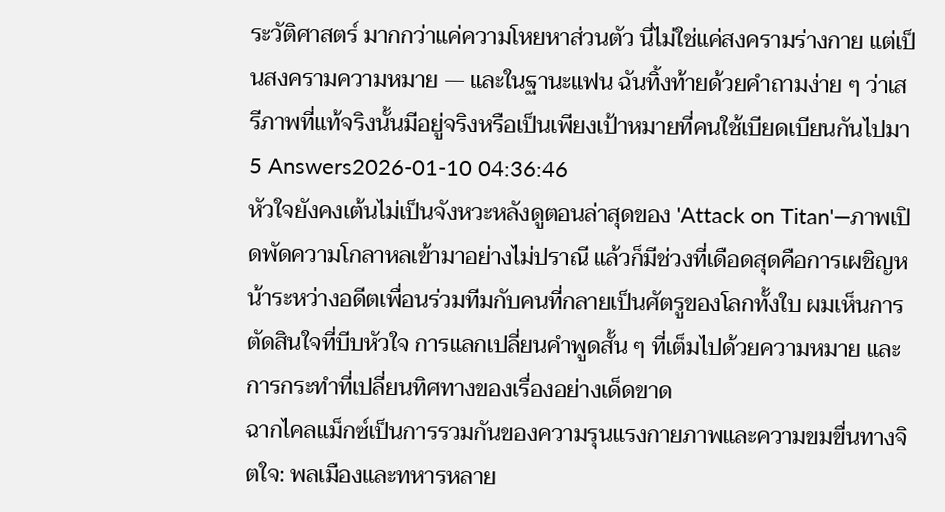ระวัติศาสตร์ มากกว่าแค่ความโหยหาส่วนตัว นี่ไม่ใช่แค่สงครามร่างกาย แต่เป็นสงครามความหมาย — และในฐานะแฟน ฉันทิ้งท้ายด้วยคำถามง่าย ๆ ว่าเสรีภาพที่แท้จริงนั้นมีอยู่จริงหรือเป็นเพียงเป้าหมายที่คนใช้เบียดเบียนกันไปมา
5 Answers2026-01-10 04:36:46
หัวใจยังคงเต้นไม่เป็นจังหวะหลังดูตอนล่าสุดของ 'Attack on Titan'—ภาพเปิดพัดความโกลาหลเข้ามาอย่างไม่ปราณี แล้วก็มีช่วงที่เดือดสุดคือการเผชิญหน้าระหว่างอดีตเพื่อนร่วมทีมกับคนที่กลายเป็นศัตรูของโลกทั้งใบ ผมเห็นการตัดสินใจที่บีบหัวใจ การแลกเปลี่ยนคำพูดสั้น ๆ ที่เต็มไปด้วยความหมาย และการกระทำที่เปลี่ยนทิศทางของเรื่องอย่างเด็ดขาด
ฉากไคลแม็กซ์เป็นการรวมกันของความรุนแรงกายภาพและความขมขื่นทางจิตใจ: พลเมืองและทหารหลาย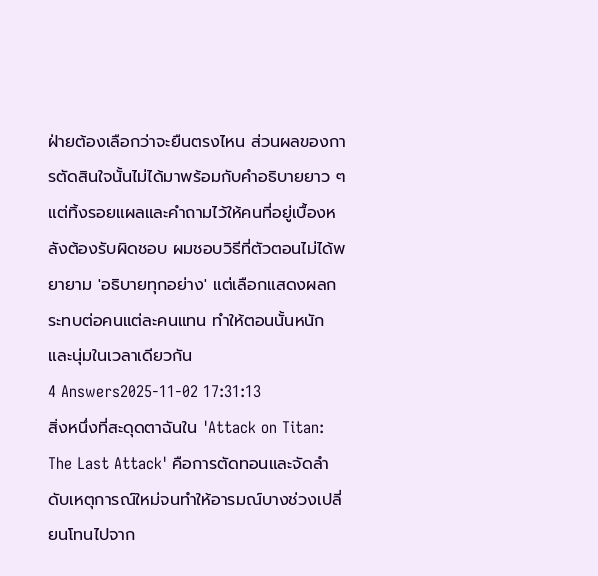ฝ่ายต้องเลือกว่าจะยืนตรงไหน ส่วนผลของการตัดสินใจนั้นไม่ได้มาพร้อมกับคำอธิบายยาว ๆ แต่ทิ้งรอยแผลและคำถามไว้ให้คนที่อยู่เบื้องหลังต้องรับผิดชอบ ผมชอบวิธีที่ตัวตอนไม่ได้พยายาม 'อธิบายทุกอย่าง' แต่เลือกแสดงผลกระทบต่อคนแต่ละคนแทน ทำให้ตอนนั้นหนักและนุ่มในเวลาเดียวกัน
4 Answers2025-11-02 17:31:13
สิ่งหนึ่งที่สะดุดตาฉันใน 'Attack on Titan: The Last Attack' คือการตัดทอนและจัดลำดับเหตุการณ์ใหม่จนทำให้อารมณ์บางช่วงเปลี่ยนโทนไปจาก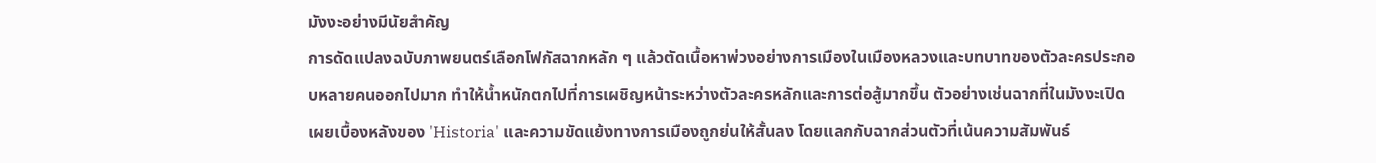มังงะอย่างมีนัยสำคัญ
การดัดแปลงฉบับภาพยนตร์เลือกโฟกัสฉากหลัก ๆ แล้วตัดเนื้อหาพ่วงอย่างการเมืองในเมืองหลวงและบทบาทของตัวละครประกอบหลายคนออกไปมาก ทำให้น้ำหนักตกไปที่การเผชิญหน้าระหว่างตัวละครหลักและการต่อสู้มากขึ้น ตัวอย่างเช่นฉากที่ในมังงะเปิดเผยเบื้องหลังของ 'Historia' และความขัดแย้งทางการเมืองถูกย่นให้สั้นลง โดยแลกกับฉากส่วนตัวที่เน้นความสัมพันธ์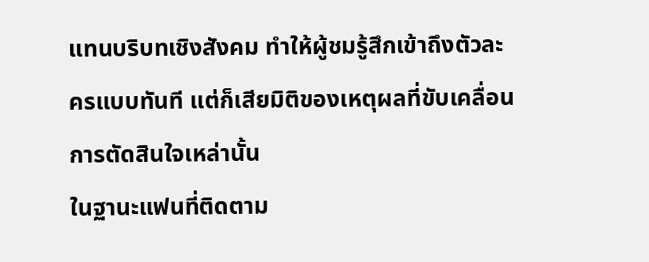แทนบริบทเชิงสังคม ทำให้ผู้ชมรู้สึกเข้าถึงตัวละครแบบทันที แต่ก็เสียมิติของเหตุผลที่ขับเคลื่อนการตัดสินใจเหล่านั้น
ในฐานะแฟนที่ติดตาม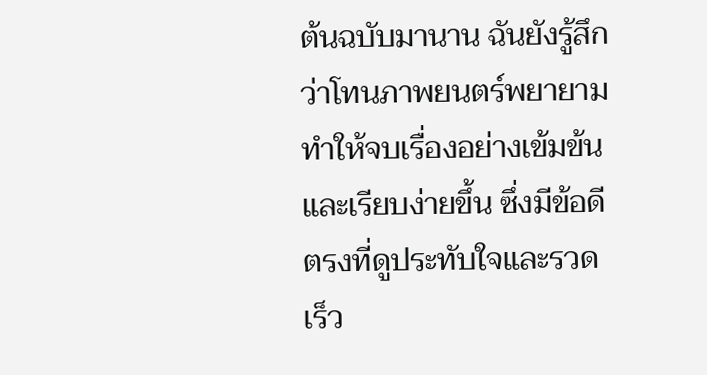ต้นฉบับมานาน ฉันยังรู้สึกว่าโทนภาพยนตร์พยายามทำให้จบเรื่องอย่างเข้มข้นและเรียบง่ายขึ้น ซึ่งมีข้อดีตรงที่ดูประทับใจและรวดเร็ว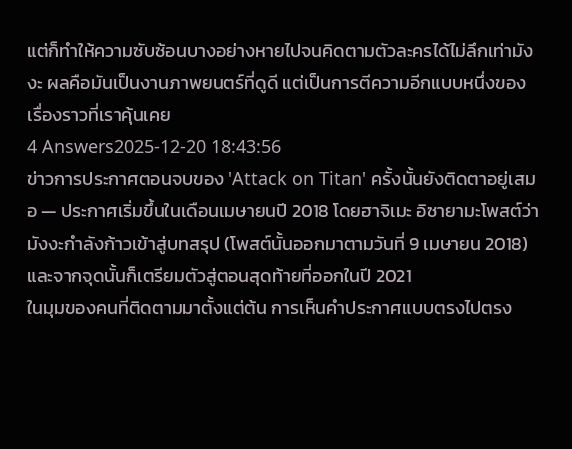แต่ก็ทำให้ความซับซ้อนบางอย่างหายไปจนคิดตามตัวละครได้ไม่ลึกเท่ามังงะ ผลคือมันเป็นงานภาพยนตร์ที่ดูดี แต่เป็นการตีความอีกแบบหนึ่งของเรื่องราวที่เราคุ้นเคย
4 Answers2025-12-20 18:43:56
ข่าวการประกาศตอนจบของ 'Attack on Titan' ครั้งนั้นยังติดตาอยู่เสมอ — ประกาศเริ่มขึ้นในเดือนเมษายนปี 2018 โดยฮาจิเมะ อิซายามะโพสต์ว่ามังงะกำลังก้าวเข้าสู่บทสรุป (โพสต์นั้นออกมาตามวันที่ 9 เมษายน 2018) และจากจุดนั้นก็เตรียมตัวสู่ตอนสุดท้ายที่ออกในปี 2021
ในมุมของคนที่ติดตามมาตั้งแต่ต้น การเห็นคำประกาศแบบตรงไปตรง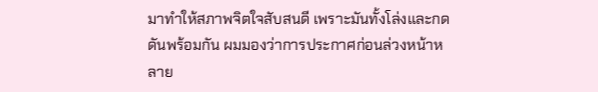มาทำให้สภาพจิตใจสับสนดี เพราะมันทั้งโล่งและกดดันพร้อมกัน ผมมองว่าการประกาศก่อนล่วงหน้าหลาย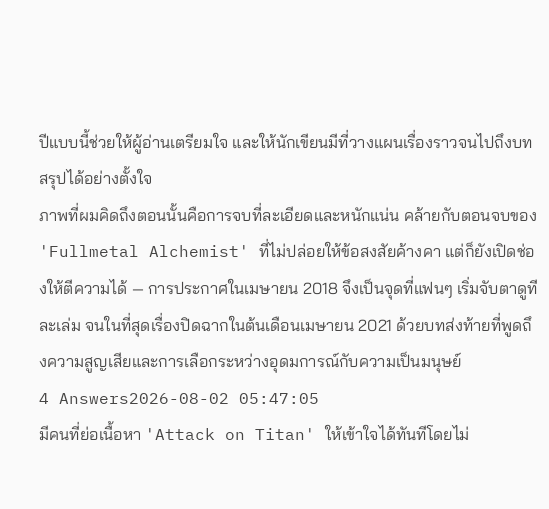ปีแบบนี้ช่วยให้ผู้อ่านเตรียมใจ และให้นักเขียนมีที่วางแผนเรื่องราวจนไปถึงบทสรุปได้อย่างตั้งใจ
ภาพที่ผมคิดถึงตอนนั้นคือการจบที่ละเอียดและหนักแน่น คล้ายกับตอนจบของ 'Fullmetal Alchemist' ที่ไม่ปล่อยให้ข้อสงสัยค้างคา แต่ก็ยังเปิดช่องให้ตีความได้ — การประกาศในเมษายน 2018 จึงเป็นจุดที่แฟนๆ เริ่มจับตาดูทีละเล่ม จนในที่สุดเรื่องปิดฉากในต้นเดือนเมษายน 2021 ด้วยบทส่งท้ายที่พูดถึงความสูญเสียและการเลือกระหว่างอุดมการณ์กับความเป็นมนุษย์
4 Answers2026-08-02 05:47:05
มีคนที่ย่อเนื้อหา 'Attack on Titan' ให้เข้าใจได้ทันทีโดยไม่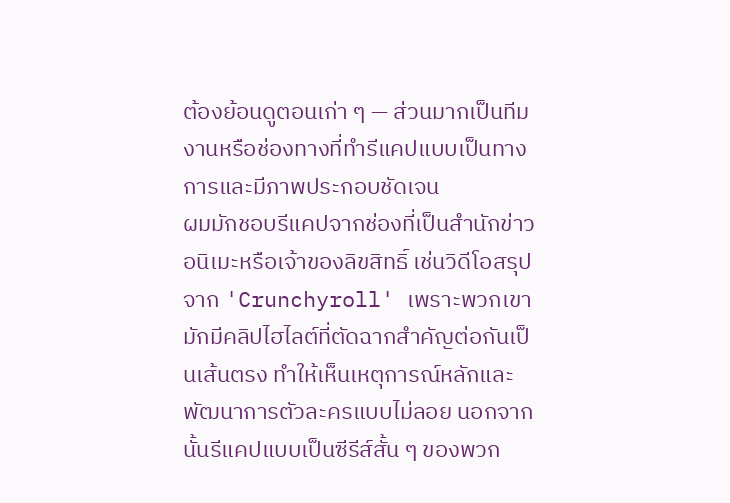ต้องย้อนดูตอนเก่า ๆ — ส่วนมากเป็นทีมงานหรือช่องทางที่ทำรีแคปแบบเป็นทางการและมีภาพประกอบชัดเจน
ผมมักชอบรีแคปจากช่องที่เป็นสำนักข่าวอนิเมะหรือเจ้าของลิขสิทธิ์ เช่นวิดีโอสรุปจาก 'Crunchyroll' เพราะพวกเขามักมีคลิปไฮไลต์ที่ตัดฉากสำคัญต่อกันเป็นเส้นตรง ทำให้เห็นเหตุการณ์หลักและพัฒนาการตัวละครแบบไม่ลอย นอกจากนั้นรีแคปแบบเป็นซีรีส์สั้น ๆ ของพวก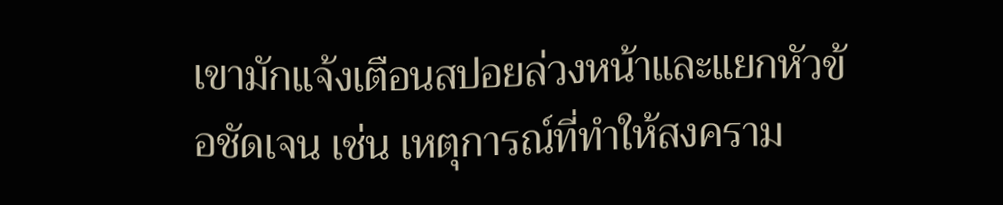เขามักแจ้งเตือนสปอยล่วงหน้าและแยกหัวข้อชัดเจน เช่น เหตุการณ์ที่ทำให้สงคราม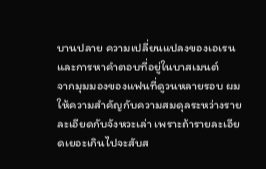บานปลาย ความเปลี่ยนแปลงของเอเรน และการหาคำตอบที่อยู่ในบาสเมนต์
จากมุมมองของแฟนที่ดูวนหลายรอบ ผมให้ความสำคัญกับความสมดุลระหว่างรายละเอียดกับจังหวะเล่า เพราะถ้ารายละเอียดเยอะเกินไปจะสับส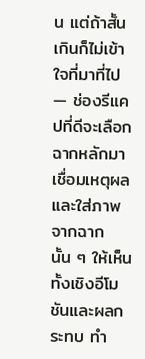น แต่ถ้าสั้นเกินก็ไม่เข้าใจที่มาที่ไป — ช่องรีแคปที่ดีจะเลือกฉากหลักมาเชื่อมเหตุผลและใส่ภาพจากฉากนั้น ๆ ให้เห็นทั้งเชิงอีโมชันและผลกระทบ ทำ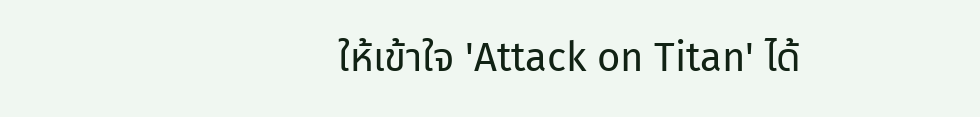ให้เข้าใจ 'Attack on Titan' ได้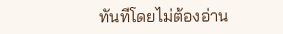ทันทีโดยไม่ต้องอ่าน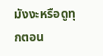มังงะหรือดูทุกตอน